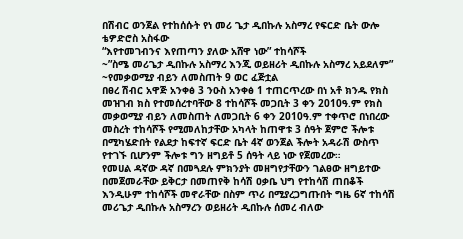በሽብር ወንጀል የተከሰሱት የነ መሪ ጌታ ዲበኩሉ አስማረ የፍርድ ቤት ውሎ
ቴዎድሮስ አስፋው
“እየተመገብንና እየጠጣን ያለው አሸዋ ነው” ተከሳሾች
~”ስሜ መሪጌታ ዲበኩሉ አስማረ እንጂ ወይዘሪት ዲበኩሉ አስማረ አይደለም”
~የመቃወሚያ ብይን ለመስጠት 9 ወር ፈጅቷል
በፀረ ሽብር አዋጅ አንቀፅ 3 ንዑስ አንቀፅ 1 ተጠርጥረው በነ አቶ ክንዱ የክስ መዝገብ ክስ የተመሰረተባቸው 8 ተከሳሾች መጋቢት 3 ቀን 2010ዓ.ም የክስ መቃወሚያ ብይን ለመስጠት ለመጋቢት 6 ቀን 2010ዓ.ም ተቀጥሮ በነበረው መስረት ተከሳሾች የሚመለከታቸው አካላት ከጠዋቱ 3 ሰዓት ጀምሮ ችሎቱ በሚካሄድበት የልደታ ከፍተኛ ፍርድ ቤት 4ኛ ወንጀል ችሎት አዳራሽ ውስጥ የተገኙ ቢሆንም ችሎቱ ግን ዘግይቶ 5 ሰዓት ላይ ነው የጀመረው።
የመሀል ዳኛው ዳኛ በመጓደሉ ምክንያት መዘግየታቸውን ገልፀው ዘግይተው በመጀመራቸው ይቅርታ በመጠየቅ ከሳሽ ዐቃቤ ህግ የተከሳሽ ጠበቆች እንዲሁም ተከሳሾች መኖራቸው በስም ጥሪ በሚያረጋግጡበት ግዜ 6ኛ ተከሳሽ መሪጌታ ዲበኩሉ አስማረን ወይዘሪት ዲበኩሉ ሰመረ ብለው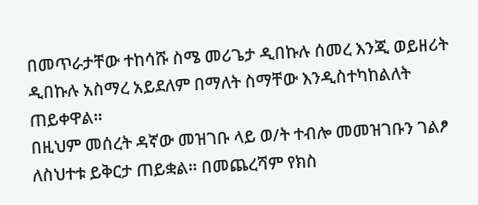በመጥራታቸው ተከሳሹ ስሜ መሪጌታ ዲበኩሉ ሰመረ እንጂ ወይዘሪት ዲበኩሉ አስማረ አይደለም በማለት ስማቸው እንዲስተካከልለት ጠይቀዋል።
በዚህም መሰረት ዳኛው መዝገቡ ላይ ወ/ት ተብሎ መመዝገቡን ገልፆ ለስህተቱ ይቅርታ ጠይቋል። በመጨረሻም የክስ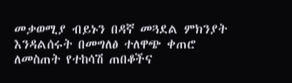መቃወሚያ ብይኑን በዳኛ መጓደል ምክንያት እንዳልሰሩት በመግለፅ ተለዋጭ ቀጠሮ ለመስጠት የተከሳሽ ጠበቆችና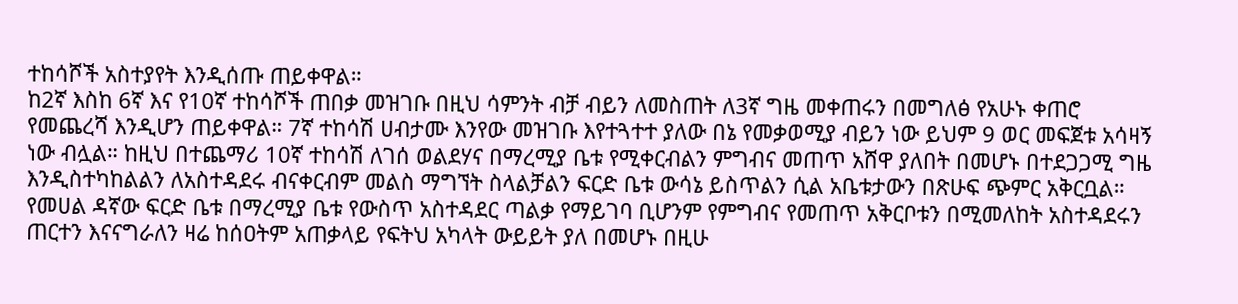ተከሳሾች አስተያየት እንዲሰጡ ጠይቀዋል።
ከ2ኛ እስከ 6ኛ እና የ10ኛ ተከሳሾች ጠበቃ መዝገቡ በዚህ ሳምንት ብቻ ብይን ለመስጠት ለ3ኛ ግዜ መቀጠሩን በመግለፅ የአሁኑ ቀጠሮ የመጨረሻ እንዲሆን ጠይቀዋል። 7ኛ ተከሳሽ ሀብታሙ እንየው መዝገቡ እየተጓተተ ያለው በኔ የመቃወሚያ ብይን ነው ይህም 9 ወር መፍጀቱ አሳዛኝ ነው ብሏል። ከዚህ በተጨማሪ 10ኛ ተከሳሽ ለገሰ ወልደሃና በማረሚያ ቤቱ የሚቀርብልን ምግብና መጠጥ አሸዋ ያለበት በመሆኑ በተደጋጋሚ ግዜ እንዲስተካከልልን ለአስተዳደሩ ብናቀርብም መልስ ማግኘት ስላልቻልን ፍርድ ቤቱ ውሳኔ ይስጥልን ሲል አቤቱታውን በጽሁፍ ጭምር አቅርቧል።
የመሀል ዳኛው ፍርድ ቤቱ በማረሚያ ቤቱ የውስጥ አስተዳደር ጣልቃ የማይገባ ቢሆንም የምግብና የመጠጥ አቅርቦቱን በሚመለከት አስተዳደሩን ጠርተን እናናግራለን ዛሬ ከሰዐትም አጠቃላይ የፍትህ አካላት ውይይት ያለ በመሆኑ በዚሁ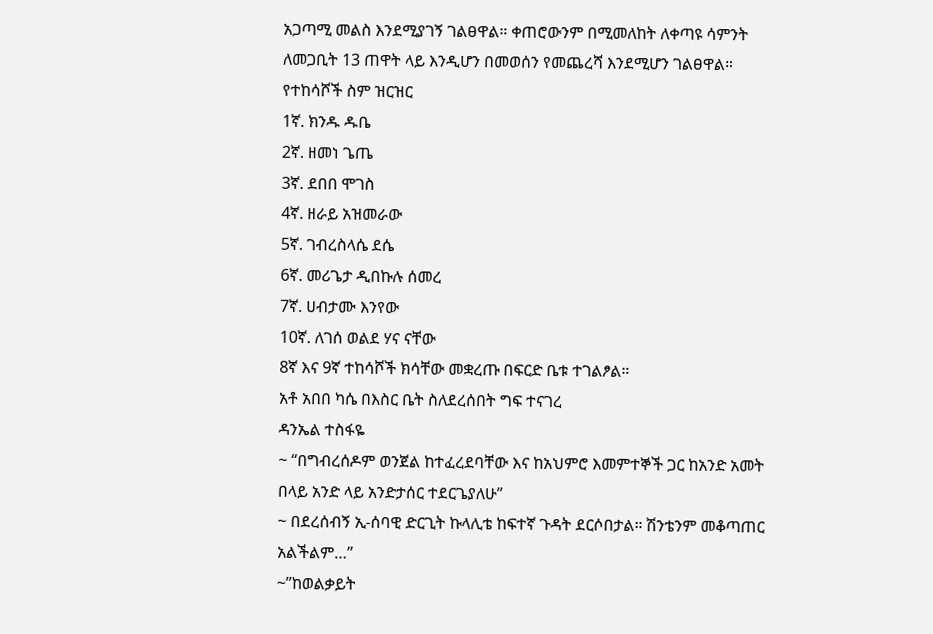አጋጣሚ መልስ እንደሚያገኝ ገልፀዋል። ቀጠሮውንም በሚመለከት ለቀጣዩ ሳምንት ለመጋቢት 13 ጠዋት ላይ እንዲሆን በመወሰን የመጨረሻ እንደሚሆን ገልፀዋል።
የተከሳሾች ስም ዝርዝር
1ኛ. ክንዱ ዱቤ
2ኛ. ዘመነ ጌጤ
3ኛ. ደበበ ሞገስ
4ኛ. ዘራይ አዝመራው
5ኛ. ገብረስላሴ ደሴ
6ኛ. መሪጌታ ዲበኩሉ ሰመረ
7ኛ. ሀብታሙ እንየው
10ኛ. ለገሰ ወልደ ሃና ናቸው
8ኛ እና 9ኛ ተከሳሾች ክሳቸው መቋረጡ በፍርድ ቤቱ ተገልፆል።
አቶ አበበ ካሴ በእስር ቤት ስለደረሰበት ግፍ ተናገረ
ዳንኤል ተስፋዬ
~ “በግብረሰዶም ወንጀል ከተፈረደባቸው እና ከአህምሮ እመምተኞች ጋር ከአንድ አመት በላይ አንድ ላይ አንድታሰር ተደርጌያለሁ”
~ በደረሰብኝ ኢ-ሰባዊ ድርጊት ኩላሊቴ ከፍተኛ ጉዳት ደርሶበታል። ሽንቴንም መቆጣጠር አልችልም…”
~”ከወልቃይት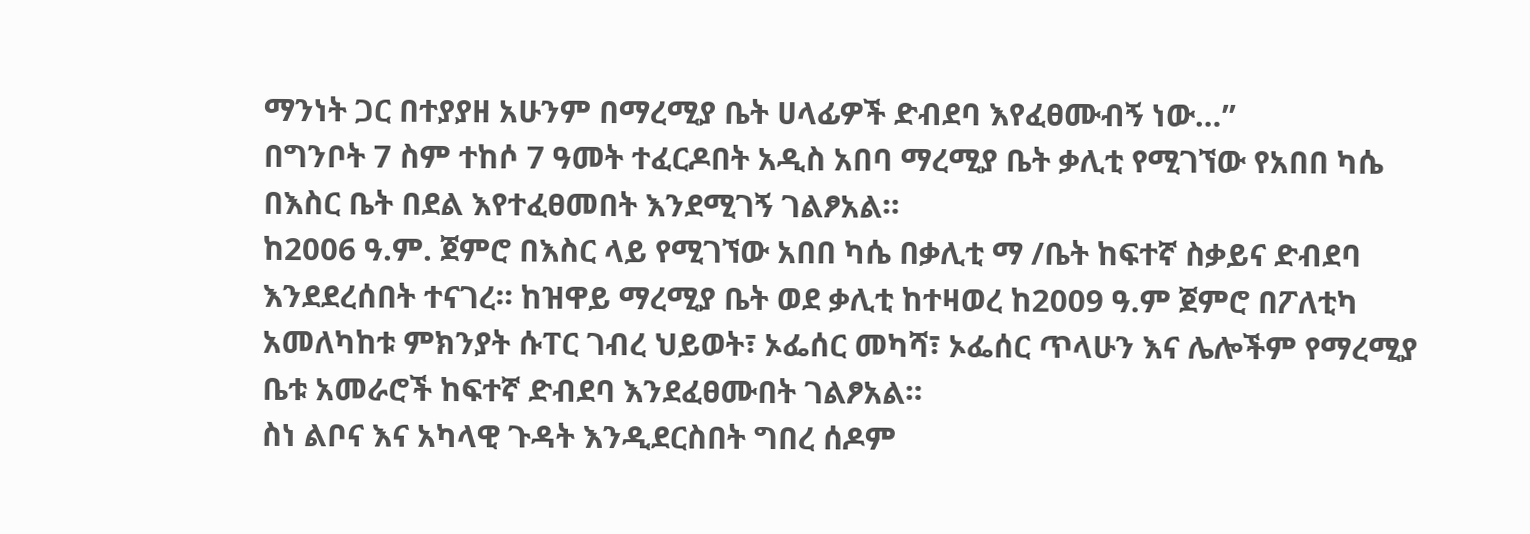ማንነት ጋር በተያያዘ አሁንም በማረሚያ ቤት ሀላፊዎች ድብደባ እየፈፀሙብኝ ነው…”
በግንቦት 7 ስም ተከሶ 7 ዓመት ተፈርዶበት አዲስ አበባ ማረሚያ ቤት ቃሊቲ የሚገኘው የአበበ ካሴ በእስር ቤት በደል እየተፈፀመበት እንደሚገኝ ገልፆአል።
ከ2006 ዓ.ም. ጀምሮ በእስር ላይ የሚገኘው አበበ ካሴ በቃሊቲ ማ /ቤት ከፍተኛ ስቃይና ድብደባ እንደደረሰበት ተናገረ። ከዝዋይ ማረሚያ ቤት ወደ ቃሊቲ ከተዛወረ ከ2009 ዓ.ም ጀምሮ በፖለቲካ አመለካከቱ ምክንያት ሱፐር ገብረ ህይወት፣ ኦፌሰር መካሻ፣ ኦፌሰር ጥላሁን እና ሌሎችም የማረሚያ ቤቱ አመራሮች ከፍተኛ ድብደባ እንደፈፀሙበት ገልፆአል።
ስነ ልቦና እና አካላዊ ጉዳት እንዲደርስበት ግበረ ሰዶም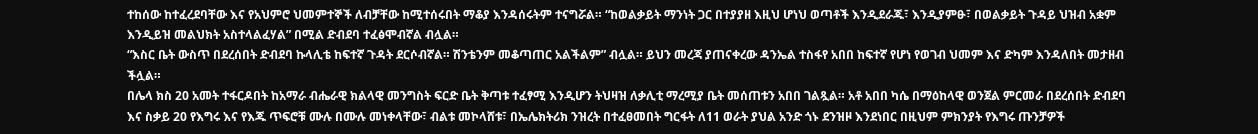ተከሰው ከተፈረደባቸው እና የአህምሮ ህመምተኞች ለብቻቸው ከሚተሰሩበት ማቆያ እንዳሰሩትም ተናግሯል። “ከወልቃይት ማንነት ጋር በተያያዘ እዚህ ሆነህ ወጣቶች እንዲደራጁ፣ እንዲያምፁ፣ በወልቃይት ጉዳይ ህዝብ አቋም እንዲይዝ መልህክት አስተላልፈሃል” በሚል ድብደባ ተፈፅሞብኛል ብሏል።
“እስር ቤት ውስጥ በደረሰበት ድብደባ ኩላሊቴ ከፍተኛ ጉዳት ደርሶብኛል። ሽንቴንም መቆጣጠር አልችልም” ብሏል። ይህን መረጃ ያጠናቀረው ዳንኤል ተስፋየ አበበ ከፍተኛ የሆነ የወገብ ህመም እና ድካም እንዳለበት መታዘብ ችሏል።
በሌላ ክስ 20 አመት ተፋርዶበት ከአማራ ብሔራዊ ክልላዊ መንግስት ፍርድ ቤት ቅጣቱ ተፈፃሚ እንዲሆን ትህዛዝ ለቃሊቲ ማረሚያ ቤት መሰጠቱን አበበ ገልጿል። አቶ አበበ ካሴ በማዕከላዊ ወንጀል ምርመራ በደረሰበት ድብደባ እና ስቃይ 20 የእግሩ እና የእጁ ጥፍሮቹ ሙሉ በሙሉ መነቀላቸው፣ ብልቱ መኮላሸቱ፣ በኤሌክትሪክ ንዝረት በተፈፀመበት ግርፋት ለ11 ወራት ያህል አንድ ጎኑ ደንዝዞ እንደነበር በዚህም ምክንያት የእግሩ ጡንቻዎች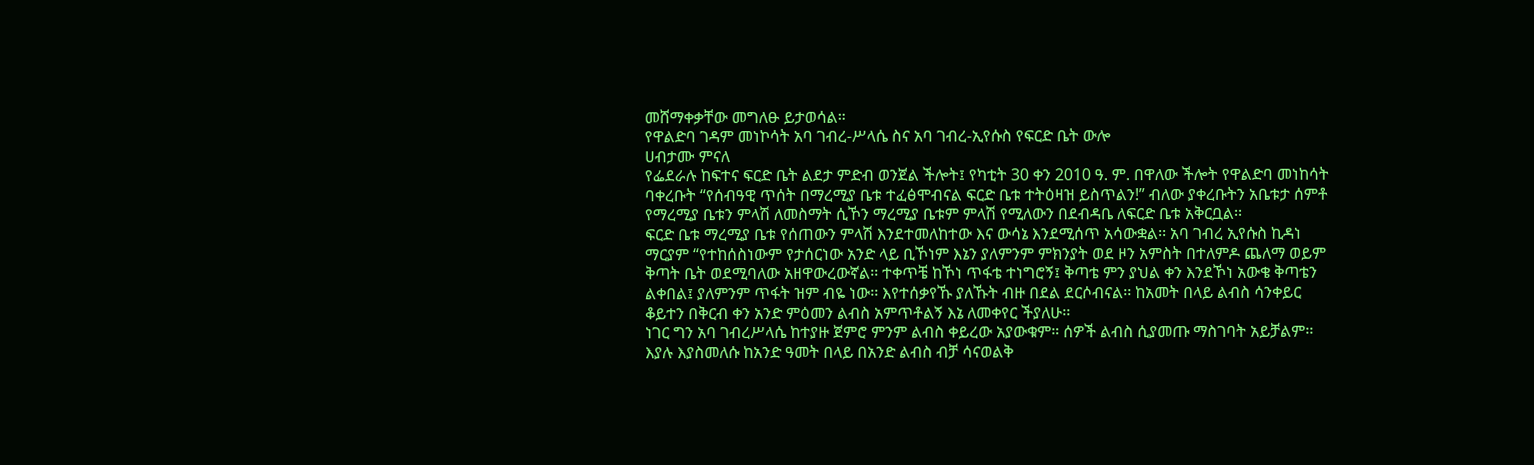መሸማቀቃቸው መግለፁ ይታወሳል።
የዋልድባ ገዳም መነኮሳት አባ ገብረ-ሥላሴ ስና አባ ገብረ-ኢየሱስ የፍርድ ቤት ውሎ
ሀብታሙ ምናለ
የፌደራሉ ከፍተና ፍርድ ቤት ልደታ ምድብ ወንጀል ችሎት፤ የካቲት 30 ቀን 2010 ዓ. ም. በዋለው ችሎት የዋልድባ መነከሳት ባቀረቡት “የሰብዓዊ ጥሰት በማረሚያ ቤቱ ተፈፅሞብናል ፍርድ ቤቱ ተትዕዛዝ ይስጥልን!” ብለው ያቀረቡትን አቤቱታ ሰምቶ የማረሚያ ቤቱን ምላሽ ለመስማት ሲኾን ማረሚያ ቤቱም ምላሽ የሚለውን በደብዳቤ ለፍርድ ቤቱ አቅርቧል፡፡
ፍርድ ቤቱ ማረሚያ ቤቱ የሰጠውን ምላሽ እንደተመለከተው እና ውሳኔ እንደሚሰጥ አሳውቋል፡፡ አባ ገብረ ኢየሱስ ኪዳነ ማርያም “የተከሰስነውም የታሰርነው አንድ ላይ ቢኾነም እኔን ያለምንም ምክንያት ወደ ዞን አምስት በተለምዶ ጨለማ ወይም ቅጣት ቤት ወደሚባለው አዘዋውረውኛል፡፡ ተቀጥቼ ከኾነ ጥፋቴ ተነግሮኝ፤ ቅጣቴ ምን ያህል ቀን እንደኾነ አውቄ ቅጣቴን ልቀበል፤ ያለምንም ጥፋት ዝም ብዬ ነው፡፡ እየተሰቃየኹ ያለኹት ብዙ በደል ደርሶብናል፡፡ ከአመት በላይ ልብስ ሳንቀይር ቆይተን በቅርብ ቀን አንድ ምዕመን ልብስ አምጥቶልኝ እኔ ለመቀየር ችያለሁ፡፡
ነገር ግን አባ ገብረሥላሴ ከተያዙ ጀምሮ ምንም ልብስ ቀይረው አያውቁም። ሰዎች ልብስ ሲያመጡ ማስገባት አይቻልም፡፡ እያሉ እያስመለሱ ከአንድ ዓመት በላይ በአንድ ልብስ ብቻ ሳናወልቅ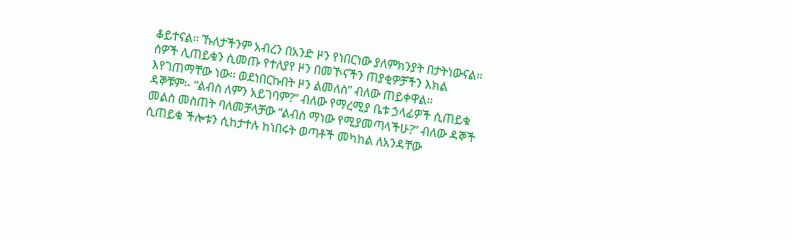ቆይተናል፡፡ ኹለታችንም አብረን በአንድ ዞን የነበርነው ያለምክንያት በታትነውናል፡፡ ሰዎች ሊጠይቁን ሲመጡ የተለያየ ዞን በመኾናችን ጠያቂዎቻችን እክል እየገጠማቸው ነው፡፡ ወደነበርኩበት ዞን ልመለስ” ብለው ጠይቀዋል፡፡
ዳኞቹም፡- “ልብስ ለምን አይገባም?” ብለው የማረሚያ ቤቱ ኃላፊዎች ሲጠይቁ መልስ መስጠት ባለመቻላቻው “ልብስ ማነው የሚያመጣላችሁ?” ብለው ዳኞች ሲጠይቁ ችሎቱን ሲከታተሉ ከነበሩት ወጣቶች መካከል ለአንዳቸው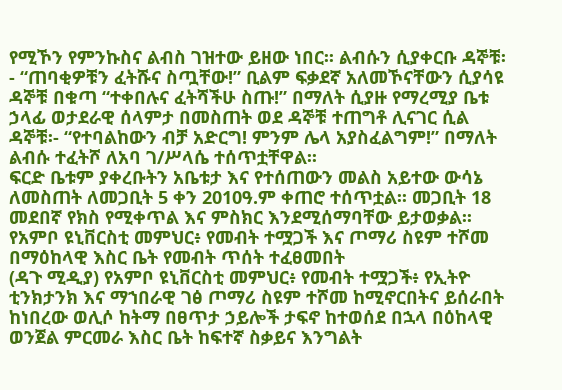የሚኾን የምንኩስና ልብስ ገዝተው ይዘው ነበር፡፡ ልብሱን ሲያቀርቡ ዳኞቹ፡- “ጠባቂዎቹን ፈትሹና ስጧቸው!” ቢልም ፍቃደኛ አለመኾናቸውን ሲያሳዩ ዳኞቹ በቁጣ “ተቀበሉና ፈትሻችሁ ስጡ!” በማለት ሲያዙ የማረሚያ ቤቱ ኃላፊ ወታደራዊ ሰላምታ በመስጠት ወደ ዳኞቹ ተጠግቶ ሊናገር ሲል ዳኞቹ፡- “የተባልከውን ብቻ አድርግ! ምንም ሌላ አያስፈልግም!” በማለት ልብሱ ተፈትሾ ለአባ ገ/ሥላሴ ተሰጥቷቸዋል፡፡
ፍርድ ቤቱም ያቀረቡትን አቤቱታ እና የተሰጠውን መልስ አይተው ውሳኔ ለመስጠት ለመጋቢት 5 ቀን 2010ዓ.ም ቀጠሮ ተሰጥቷል፡፡ መጋቢት 18 መደበኛ የክስ የሚቀጥል እና ምስክር እንደሚሰማባቸው ይታወቃል፡፡
የአምቦ ዩኒቨርስቲ መምህር፥ የመብት ተሟጋች እና ጦማሪ ስዩም ተሾመ በማዕከላዊ እስር ቤት የመብት ጥሰት ተፈፀመበት
(ዳጉ ሚዲያ) የአምቦ ዩኒቨርስቲ መምህር፥ የመብት ተሟጋች፥ የኢትዮ ቲንክታንክ እና ማኀበራዊ ገፅ ጦማሪ ስዩም ተሾመ ከሚኖርበትና ይሰራበት ከነበረው ወሊሶ ከትማ በፀጥታ ኃይሎች ታፍኖ ከተወሰደ በኋላ በዕከላዊ ወንጀል ምርመራ እስር ቤት ከፍተኛ ስቃይና እንግልት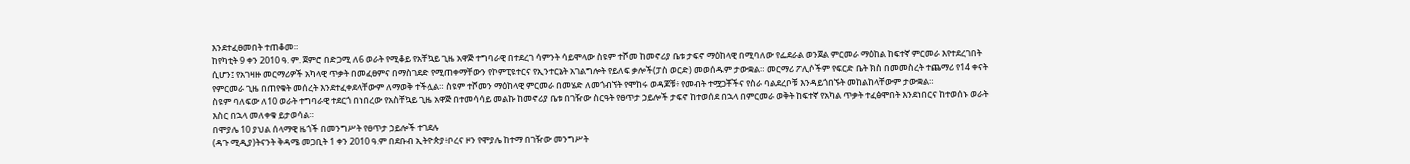እንደተፈፀመበት ተጠቆመ።
ከየካቲት 9 ቀን 2010 ዓ. ም. ጀምሮ በድጋሚ ለ6 ወራት የሚቆይ የአቸኳይ ጊዜ አዋጅ ተግባራዊ በተደረገ ሳምንት ሳይሞላው ስዩም ተሾመ ከመኖሪያ ቤቱ ታፍኖ ማዕከላዊ በሚባለው የፌደራል ወንጀል ምርመራ ማዕከል ከፍተኛ ምርመራ እየተደረገበት ሲሆን፤ የአገዛዙ መርማሪዎች አካላዊ ጥቃት በመፈፀምና በማስገደድ የሚጠቀማቸውን የኮምፒዩተርና የኢንተርኔት አገልግሎት የይለፍ ቃሎች(ፓስ ወርድ) መወሰዱም ታውቋል። መርማሪ ፖሊሶችም የፍርድ ቤት ክስ በመመስረት ተጨማሪ የ14 ቀናት የምርመራ ጊዜ በጠየቁት መሰረት እንደተፈቀደላቸውም ለማወቅ ተችሏል። ስዩም ተሾመን ማዕከላዊ ምርመራ በመሄድ ለመጎብኘት የሞከሩ ወዳጆቹ፥ የመብት ተሟጋቾችና የስራ ባልደረቦቹ እንዳይጎበኙት መከልከላቸውም ታውቋል።
ስዩም ባለፍው ለ10 ወራት ተግባራዊ ተደርጎ በነበረው የአስቸኳይ ጊዜ አዋጅ በተመሳሳይ መልኩ ከመኖሪያ ቤቱ በገዥው ስርዓት የፀጥታ ኃይሎች ታፍኖ ከተወሰደ በኋላ በምርመራ ወቅት ከፍተኛ የአካል ጥቃት ተፈፅሞበት እንደነበርና ከተወሰኑ ወራት እስር በኋላ መለቀቁ ይታወሳል።
በሞያሌ 10 ያህል ሰላማዊ ዜጎች በመንግሥት የፀጥታ ኃይሎች ተገደሉ
(ዳጉ ሚዲያ)ትናንት ቅዳሜ መጋቢት 1 ቀን 2010 ዓ.ም በደቡብ ኢትዮጵያ፥ቦረና ዞን የሞያሌ ከተማ በገዥው መንግሥት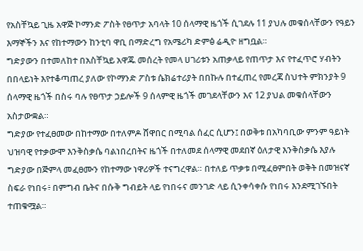የአስቸኳይ ጊዜ አዋጅ ኮማንድ ፖስት የፀጥታ አባላት 10 ሰላማዊ ዜጎች ሲገደሉ 11 ያህሉ መቁሰላቸውን የዓይን እማኞችን እና የከተማውን ከንቲባ ዋቢ በማድረግ የአሜሪካ ድምፅ ሬዲዮ ዘግቧል።
ግድያውን በተመለከተ በአስቸኳይ አዋጁ መሰረት የመላ ሀገሪቱን አጠቃላይ የጠጥታ እና የተፈጥሮ ሃብትን በበላይነት እየተቆጣጠረ ያለው የኮማንድ ፖስቱ ሴክሬተሪያት በበኩሉ በተፈጠረ የመረጃ ስህተት ምክንያት 9 ሰላማዊ ዜጎች በስሩ ባሉ የፀጥታ ኃይሎች 9 ሰላምዊ ዜጎች መገደላቸውን እና 12 ያህል መቁሰላቸውን አስታውቋል።
ግድያው የተፈፀመው በከተማው በተለምዶ ሸዋበር በሚባል ሰፈር ሲሆን፤ በወቅቱ በአካባቢው ምንም ዓይነት ህዝባዊ የተቃውሞ እንቅስቃሴ ባልነበረበትና ዜጎች በተለመደ ሰላማዊ መደበኛ ዕለታዊ እንቅስቃሴ እያሉ ግድያው በጅምላ መፈፀሙን የከተማው ነዋሪዎች ተናግረዋል። በተለይ ጥቃቱ በሚፈፀምበት ወቅት በመዝናኛ ስፍራ የነበሩ፥ በምግብ ቤትና በሱቅ ግብይት ላይ የነበሩና መንገድ ላይ ሲንቀሳቀሱ የነበሩ እንደሚገኙበት ተጠቁሟል።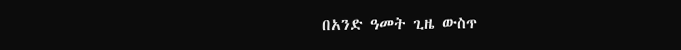በአንድ ዓመት ጊዜ ውስጥ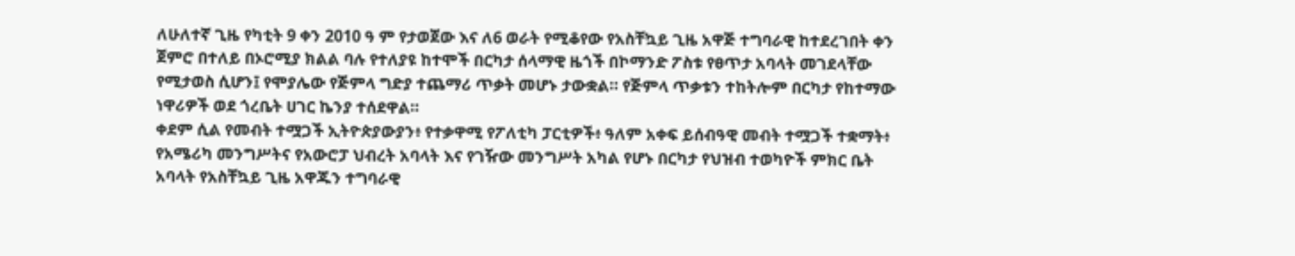ለሁለተኛ ጊዜ የካቲት 9 ቀን 2010 ዓ ም የታወጀው እና ለ6 ወራት የሚቆየው የአስቸኳይ ጊዜ አዋጅ ተግባራዊ ከተደረገበት ቀን ጀምሮ በተለይ በኦሮሚያ ክልል ባሉ የተለያዩ ከተሞች በርካታ ሰላማዊ ዜጎች በኮማንድ ፖስቱ የፀጥታ አባላት መገደላቸው የሚታወስ ሲሆን፤ የሞያሌው የጅምላ ግድያ ተጨማሪ ጥቃት መሆኑ ታውቋል። የጅምላ ጥቃቱን ተከትሎም በርካታ የከተማው ነዋሪዎች ወደ ጎረቤት ሀገር ኬንያ ተሰደዋል።
ቀደም ሲል የመብት ተሟጋች ኢትዮጵያውያን፥ የተቃዋሚ የፖለቲካ ፓርቲዎች፥ ዓለም አቀፍ ይሰብዓዊ መብት ተሟጋች ተቋማት፥ የአሜሪካ መንግሥትና የአውሮፓ ህብረት አባላት እና የገዥው መንግሥት አካል የሆኑ በርካታ የህዝብ ተወካዮች ምክር ቤት አባላት የአስቸኳይ ጊዜ አዋጁን ተግባራዊ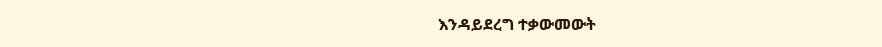እንዳይደረግ ተቃውመውት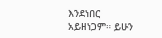እንደነበር አይዘነጋም። ይሁን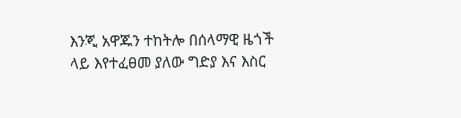እንጂ አዋጁን ተከትሎ በሰላማዊ ዜጎች ላይ እየተፈፀመ ያለው ግድያ እና እስር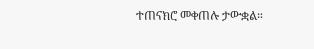ተጠናክሮ መቀጠሉ ታውቋል።